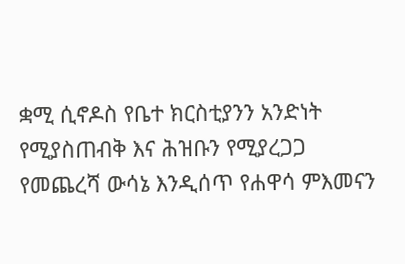ቋሚ ሲኖዶስ የቤተ ክርስቲያንን አንድነት የሚያስጠብቅ እና ሕዝቡን የሚያረጋጋ የመጨረሻ ውሳኔ እንዲሰጥ የሐዋሳ ምእመናን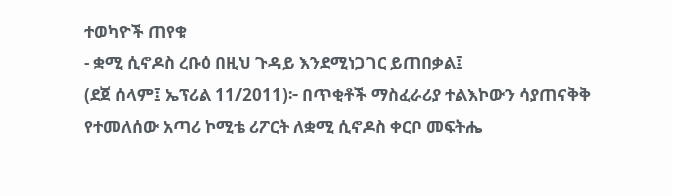ተወካዮች ጠየቁ
- ቋሚ ሲኖዶስ ረቡዕ በዚህ ጉዳይ እንደሚነጋገር ይጠበቃል፤
(ደጀ ሰላም፤ ኤፕሪል 11/2011)፦ በጥቂቶች ማስፈራሪያ ተልእኮውን ሳያጠናቅቅ የተመለሰው አጣሪ ኮሚቴ ሪፖርት ለቋሚ ሲኖዶስ ቀርቦ መፍትሔ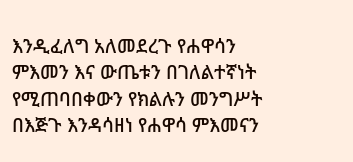እንዲፈለግ አለመደረጉ የሐዋሳን ምእመን እና ውጤቱን በገለልተኛነት የሚጠባበቀውን የክልሉን መንግሥት በእጅጉ እንዳሳዘነ የሐዋሳ ምእመናን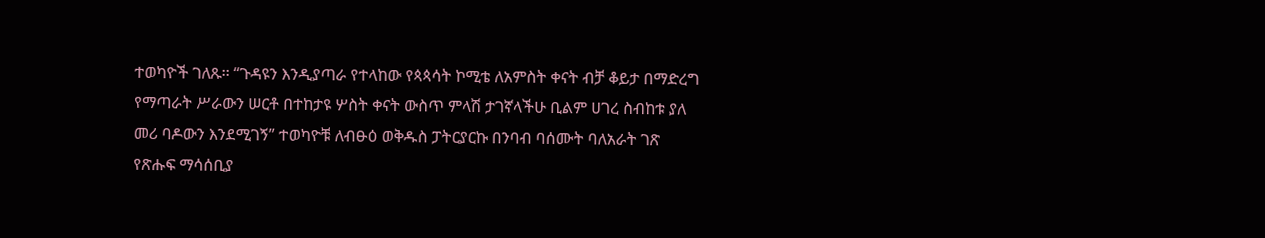ተወካዮች ገለጹ፡፡ “ጉዳዩን እንዲያጣራ የተላከው የጳጳሳት ኮሚቴ ለአምስት ቀናት ብቻ ቆይታ በማድረግ የማጣራት ሥራውን ሠርቶ በተከታዩ ሦስት ቀናት ውስጥ ምላሽ ታገኛላችሁ ቢልም ሀገረ ስብከቱ ያለ መሪ ባዶውን እንደሚገኝ” ተወካዮቹ ለብፁዕ ወቅዱስ ፓትርያርኩ በንባብ ባሰሙት ባለአራት ገጽ የጽሑፍ ማሳሰቢያ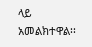ላይ አመልክተዋል፡፡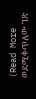(Read More ወደሚቀጥለው ገጽ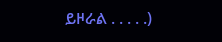ይዞራል . . . . .)